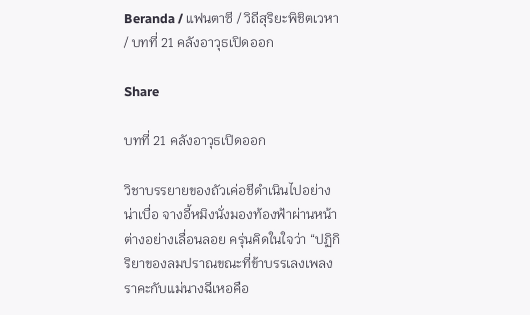Beranda / แฟนตาซี / วิถีสุริยะพิชิตเวหา / บทที่ 21 คลังอาวุธเปิดออก

Share

บทที่ 21 คลังอาวุธเปิดออก

วิชาบรรยายของถัวเค่อชีดำเนินไปอย่างน่าเบื่อ จางอี้หมิงนั่งมองท้องฟ้าผ่านหน้าต่างอย่างเลื่อนลอย ครุ่นคิดในใจว่า “ปฏิกิริยาของลมปราณขณะที่ข้าบรรเลงเพลงราคะกับแม่นางฉีเหอคือ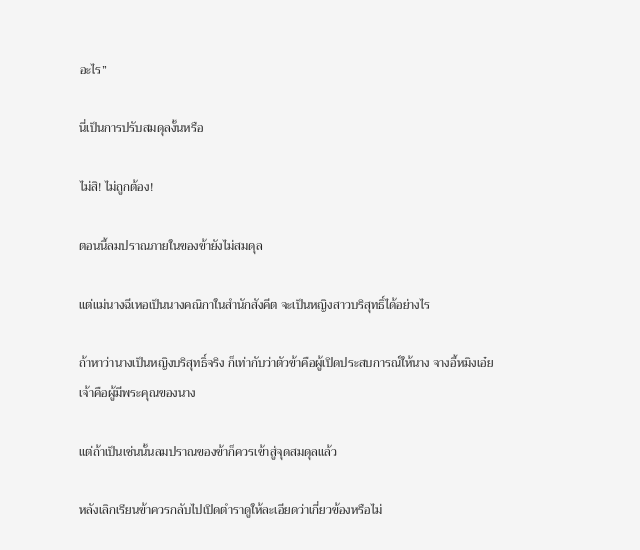อะไร”

นี่เป็นการปรับสมดุลงั้นหรือ

ไม่สิ! ไม่ถูกต้อง!

ตอนนี้ลมปราณภายในของข้ายังไม่สมดุล

แต่แม่นางฉีเหอเป็นนางคณิกาในสำนักสังคีต จะเป็นหญิงสาวบริสุทธิ์ได้อย่างไร

ถ้าหาว่านางเป็นหญิงบริสุทธิ์จริง ก็เท่ากับว่าตัวข้าคือผู้เปิดประสบการณ์ให้นาง จางอี้หมิงเอ๋ย เจ้าคือผู้มีพระคุณของนาง

แต่ถ้าเป็นเช่นนั้นลมปราณของข้าก็ควรเข้าสู่จุดสมดุลแล้ว

หลังเลิกเรียนข้าควรกลับไปเปิดตำราดูให้ละเอียดว่าเกี่ยวข้องหรือไม่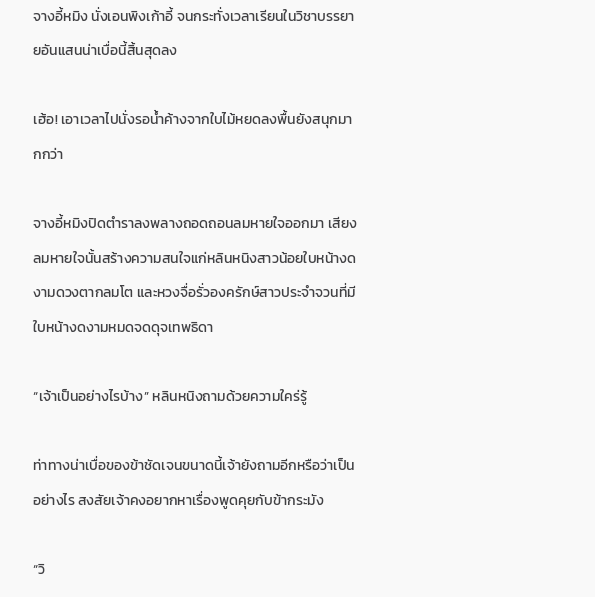จางอี้หมิง นั่งเอนพิงเก้าอี้ จนกระทั่งเวลาเรียนในวิชาบรรยายอันแสนน่าเบื่อนี้สิ้นสุดลง

เฮ้อ! เอาเวลาไปนั่งรอน้ำค้างจากใบไม้หยดลงพื้นยังสนุกมากกว่า

จางอี้หมิงปิดตำราลงพลางถอดถอนลมหายใจออกมา เสียงลมหายใจนั้นสร้างความสนใจแก่หลินหนิงสาวน้อยใบหน้างดงามดวงตากลมโต และหวงจื่อรั่วองครักษ์สาวประจำจวนที่มีใบหน้างดงามหมดจดดุจเทพธิดา

“เจ้าเป็นอย่างไรบ้าง” หลินหนิงถามด้วยความใคร่รู้

ท่าทางน่าเบื่อของข้าชัดเจนขนาดนี้เจ้ายังถามอีกหรือว่าเป็นอย่างไร สงสัยเจ้าคงอยากหาเรื่องพูดคุยกับข้ากระมัง

“วิ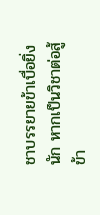ชาบรรยายข้าเบื่อยิ่งนัก หากเป็นวิชาต่อสู้ข้า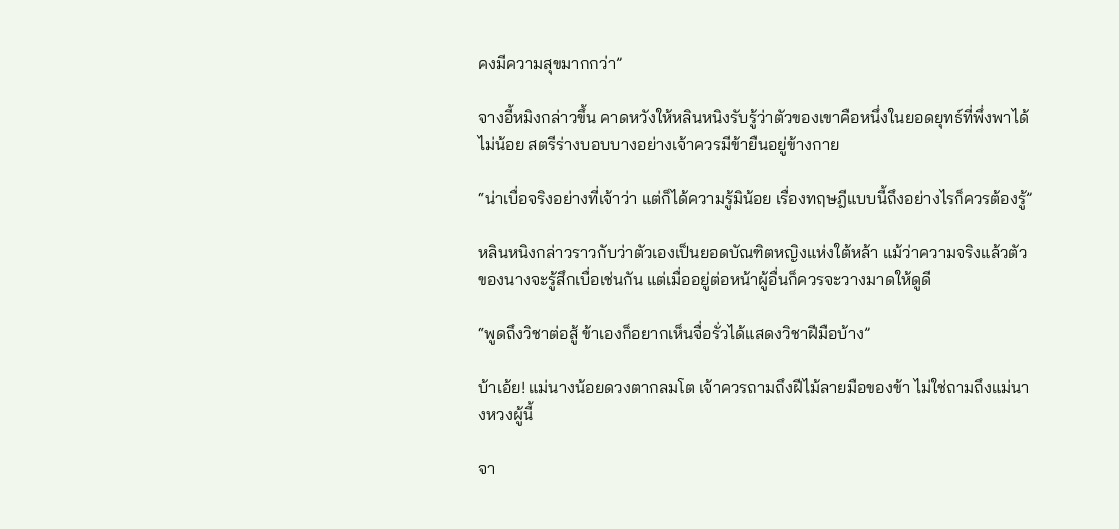คงมีความสุขมากกว่า”

จางอี้หมิงกล่าวขึ้น คาดหวังให้หลินหนิงรับรู้ว่าตัวของเขาคือหนึ่งในยอดยุทธ์ที่พึ่งพาได้ไม่น้อย สตรีร่างบอบบางอย่างเจ้าควรมีข้ายืนอยู่ข้างกาย

“น่าเบื่อจริงอย่างที่เจ้าว่า แต่ก็ได้ความรู้มิน้อย เรื่องทฤษฎีแบบนี้ถึงอย่างไรก็ควรต้องรู้”

หลินหนิงกล่าวราวกับว่าตัวเองเป็นยอดบัณฑิตหญิงแห่งใต้หล้า แม้ว่าความจริงแล้วตัวของนางจะรู้สึกเบื่อเช่นกัน แต่เมื่ออยู่ต่อหน้าผู้อื่นก็ควรจะวางมาดให้ดูดี

“พูดถึงวิชาต่อสู้ ข้าเองก็อยากเห็นจื่อรั่วได้แสดงวิชาฝีมือบ้าง”

บ้าเอ้ย! แม่นางน้อยดวงตากลมโต เจ้าควรถามถึงฝีไม้ลายมือของข้า ไม่ใช่ถามถึงแม่นางหวงผู้นี้

จา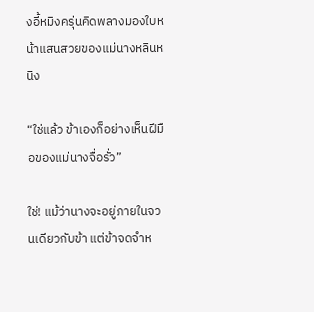งอี้หมิงครุ่นคิดพลางมองใบหน้าแสนสวยของแม่นางหลินหนิง

“ใช่แล้ว ข้าเองก็อย่างเห็นฝีมือของแม่นางจื่อรั่ว”

ใช่! แม้ว่านางจะอยู่ภายในจวนเดียวกับข้า แต่ข้าจดจำห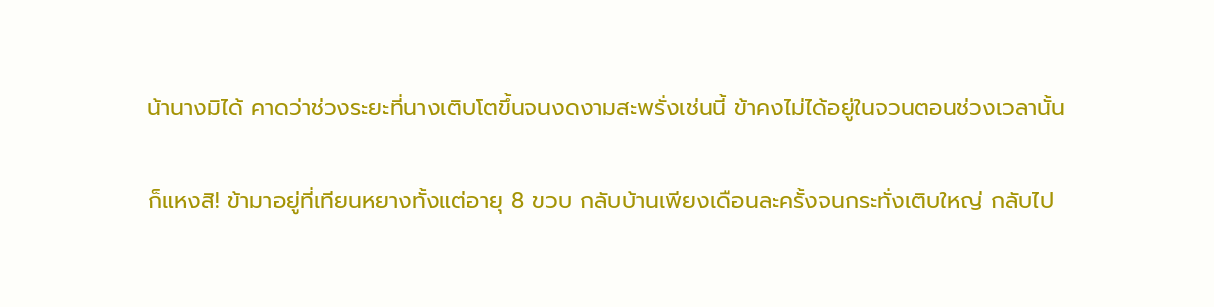น้านางมิได้ คาดว่าช่วงระยะที่นางเติบโตขึ้นจนงดงามสะพรั่งเช่นนี้ ข้าคงไม่ได้อยู่ในจวนตอนช่วงเวลานั้น

ก็แหงสิ! ข้ามาอยู่ที่เทียนหยางทั้งแต่อายุ 8 ขวบ กลับบ้านเพียงเดือนละครั้งจนกระทั่งเติบใหญ่ กลับไป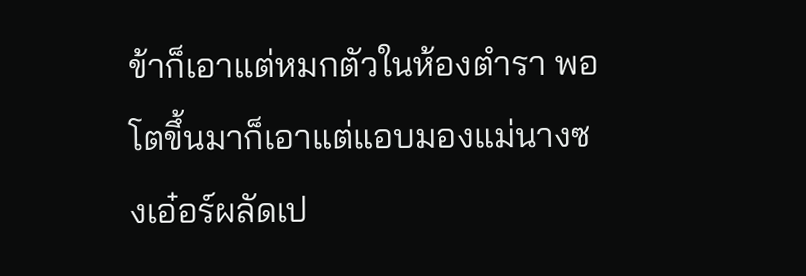ข้าก็เอาแต่หมกตัวในห้องตำรา พอโตขึ้นมาก็เอาแต่แอบมองแม่นางซงเอ๋อร์ผลัดเป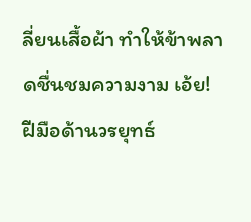ลี่ยนเสื้อผ้า ทำให้ข้าพลาดชื่นชมความงาม เอ้ย! ฝีมือด้านวรยุทธ์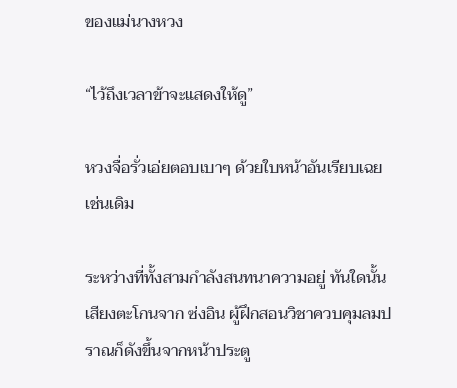ของแม่นางหวง

“ไว้ถึงเวลาข้าจะแสดงให้ดู”

หวงจื่อรั่วเอ่ยตอบเบาๆ ด้วยใบหน้าอันเรียบเฉยเช่นเดิม

ระหว่างที่ทั้งสามกำลังสนทนาความอยู่ ทันใดนั้น เสียงตะโกนจาก ซ่งอิน ผู้ฝึกสอนวิชาควบคุมลมปราณก็ดังขึ้นจากหน้าประตู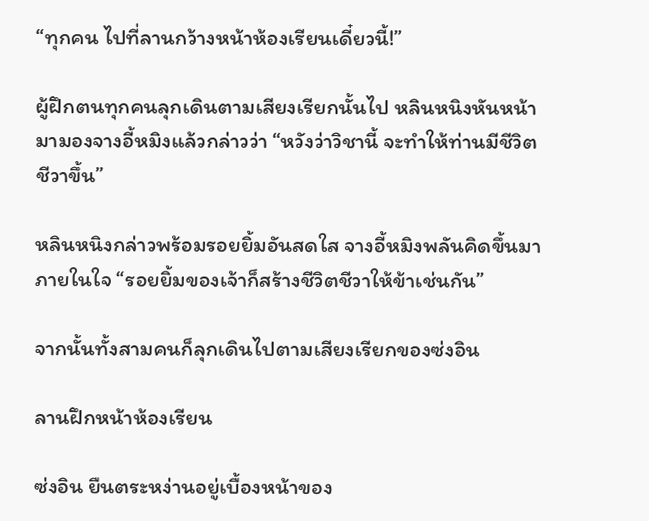“ทุกคน ไปที่ลานกว้างหน้าห้องเรียนเดี๋ยวนี้!”

ผู้ฝึกตนทุกคนลุกเดินตามเสียงเรียกนั้นไป หลินหนิงหันหน้ามามองจางอี้หมิงแล้วกล่าวว่า “หวังว่าวิชานี้ จะทำให้ท่านมีชีวิตชีวาขึ้น”

หลินหนิงกล่าวพร้อมรอยยิ้มอันสดใส จางอี้หมิงพลันคิดขึ้นมาภายในใจ “รอยยิ้มของเจ้าก็สร้างชีวิตชีวาให้ข้าเช่นกัน”

จากนั้นทั้งสามคนก็ลุกเดินไปตามเสียงเรียกของซ่งอิน

ลานฝึกหน้าห้องเรียน

ซ่งอิน ยืนตระหง่านอยู่เบื้องหน้าของ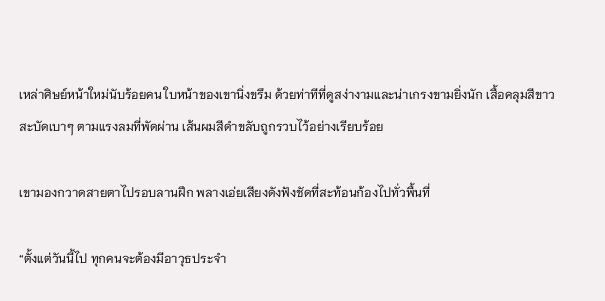เหล่าศิษย์หน้าใหม่นับร้อยคน ใบหน้าของเขานิ่งขรึม ด้วยท่าทีที่ดูสง่างามและน่าเกรงขามยิ่งนัก เสื้อคลุมสีขาวสะบัดเบาๆ ตามแรงลมที่พัดผ่าน เส้นผมสีดำขลับถูกรวบไว้อย่างเรียบร้อย

เขามองกวาดสายตาไปรอบลานฝึก พลางเอ่ยเสียงดังฟังชัดที่สะท้อนก้องไปทั่วพื้นที่

“ตั้งแต่วันนี้ไป ทุกคนจะต้องมีอาวุธประจำ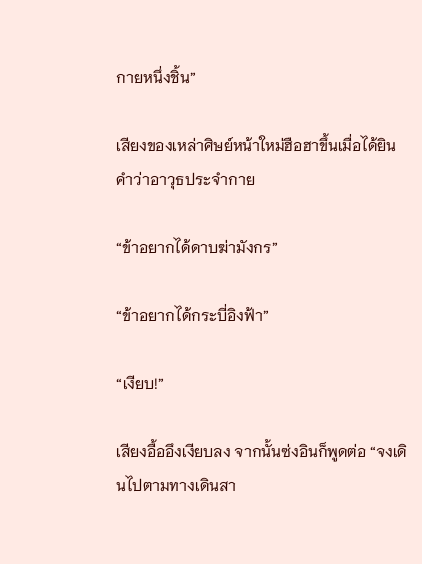กายหนึ่งชิ้น”

เสียงของเหล่าศิษย์หน้าใหม่ฮือฮาขึ้นเมื่อได้ยินคำว่าอาวุธประจำกาย

“ข้าอยากได้ดาบฆ่ามังกร”

“ข้าอยากได้กระบี่อิงฟ้า”

“เงียบ!”

เสียงอื้ออึงเงียบลง จากนั้นซ่งอินก็พูดต่อ “จงเดินไปตามทางเดินสา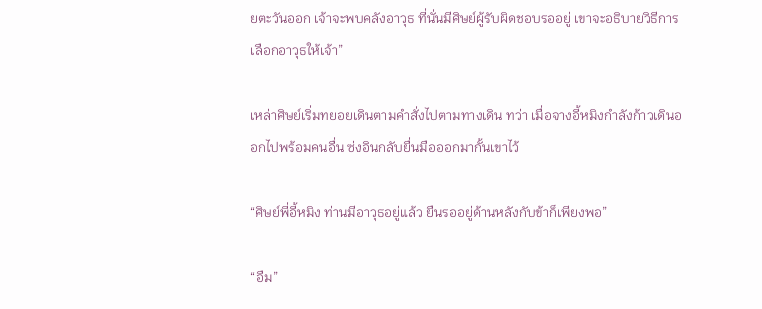ยตะวันออก เจ้าจะพบคลังอาวุธ ที่นั่นมีศิษย์ผู้รับผิดชอบรออยู่ เขาจะอธิบายวิธีการเลือกอาวุธให้เจ้า”

เหล่าศิษย์เริ่มทยอยเดินตามคำสั่งไปตามทางเดิน ทว่า เมื่อจางอี้หมิงกำลังก้าวเดินออกไปพร้อมคนอื่น ซ่งอินกลับยื่นมือออกมากั้นเขาไว้

“ศิษย์พี่อี้หมิง ท่านมีอาวุธอยู่แล้ว ยืนรออยู่ด้านหลังกับข้าก็เพียงพอ”

“อืม”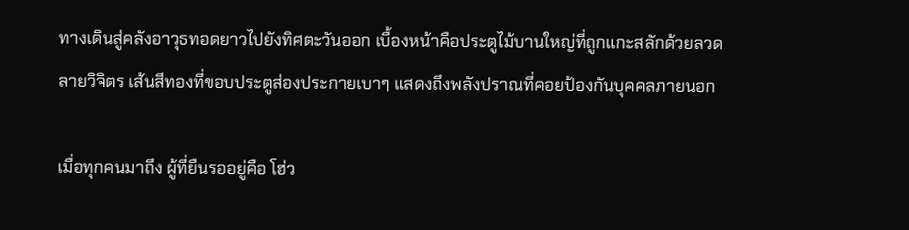ทางเดินสู่คลังอาวุธทอดยาวไปยังทิศตะวันออก เบื้องหน้าคือประตูไม้บานใหญ่ที่ถูกแกะสลักด้วยลวดลายวิจิตร เส้นสีทองที่ขอบประตูส่องประกายเบาๆ แสดงถึงพลังปราณที่คอยป้องกันบุคคลภายนอก

เมื่อทุกคนมาถึง ผู้ที่ยืนรออยู่คือ โฮ่ว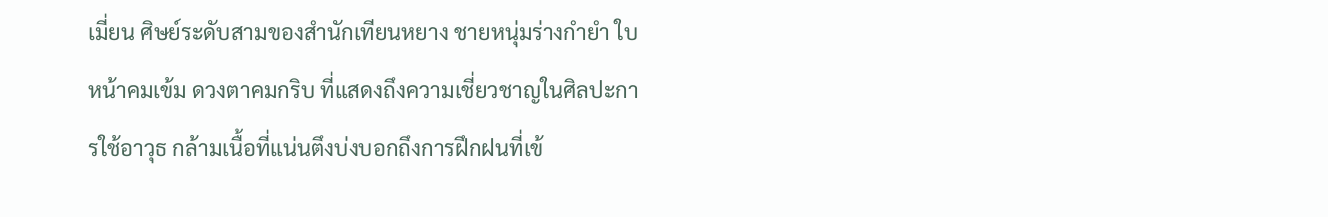เมี่ยน ศิษย์ระดับสามของสำนักเทียนหยาง ชายหนุ่มร่างกำยำ ใบหน้าคมเข้ม ดวงตาคมกริบ ที่แสดงถึงความเชี่ยวชาญในศิลปะการใช้อาวุธ กล้ามเนื้อที่แน่นตึงบ่งบอกถึงการฝึกฝนที่เข้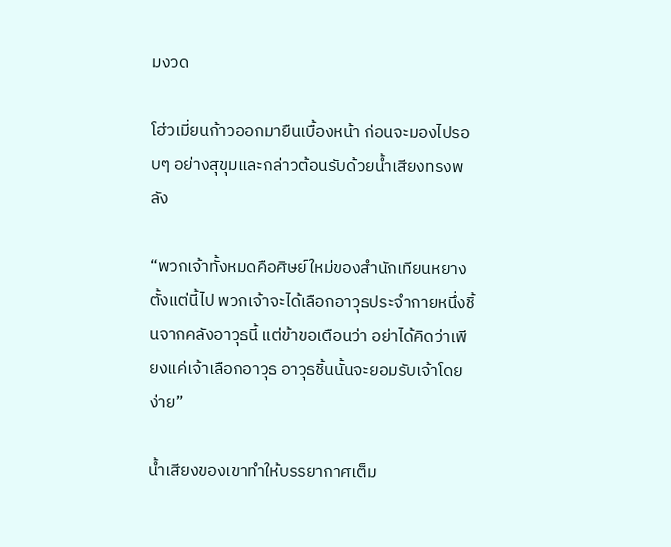มงวด

โฮ่วเมี่ยนก้าวออกมายืนเบื้องหน้า ก่อนจะมองไปรอบๆ อย่างสุขุมและกล่าวต้อนรับด้วยน้ำเสียงทรงพลัง

“พวกเจ้าทั้งหมดคือศิษย์ใหม่ของสำนักเทียนหยาง ตั้งแต่นี้ไป พวกเจ้าจะได้เลือกอาวุธประจำกายหนึ่งชิ้นจากคลังอาวุธนี้ แต่ข้าขอเตือนว่า อย่าได้คิดว่าเพียงแค่เจ้าเลือกอาวุธ อาวุธชิ้นนั้นจะยอมรับเจ้าโดยง่าย”

น้ำเสียงของเขาทำให้บรรยากาศเต็ม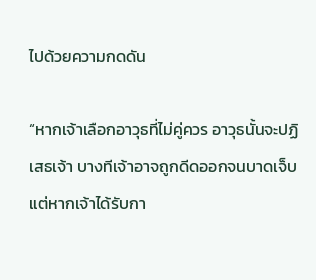ไปด้วยความกดดัน

“หากเจ้าเลือกอาวุธที่ไม่คู่ควร อาวุธนั้นจะปฏิเสธเจ้า บางทีเจ้าอาจถูกดีดออกจนบาดเจ็บ แต่หากเจ้าได้รับกา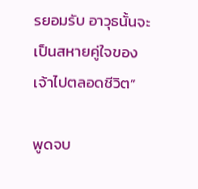รยอมรับ อาวุธนั้นจะเป็นสหายคู่ใจของเจ้าไปตลอดชีวิต”

พูดจบ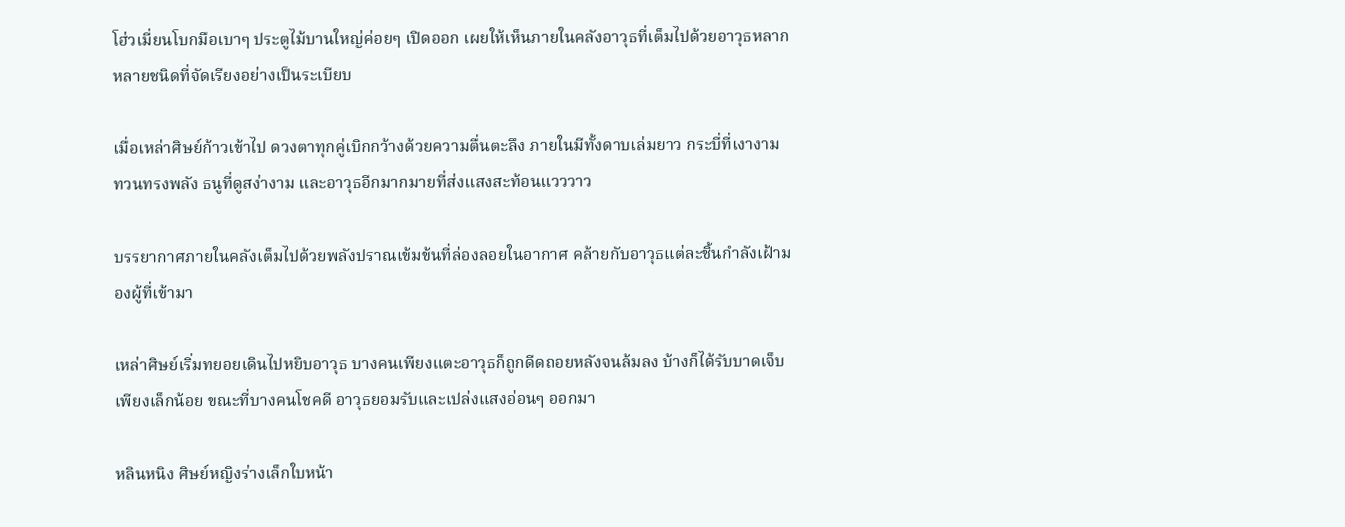โฮ่วเมี่ยนโบกมือเบาๆ ประตูไม้บานใหญ่ค่อยๆ เปิดออก เผยให้เห็นภายในคลังอาวุธที่เต็มไปด้วยอาวุธหลากหลายชนิดที่จัดเรียงอย่างเป็นระเบียบ

เมื่อเหล่าศิษย์ก้าวเข้าไป ดวงตาทุกคู่เบิกกว้างด้วยความตื่นตะลึง ภายในมีทั้งดาบเล่มยาว กระบี่ที่เงางาม ทวนทรงพลัง ธนูที่ดูสง่างาม และอาวุธอีกมากมายที่ส่งแสงสะท้อนแวววาว

บรรยากาศภายในคลังเต็มไปด้วยพลังปราณเข้มข้นที่ล่องลอยในอากาศ คล้ายกับอาวุธแต่ละชิ้นกำลังเฝ้ามองผู้ที่เข้ามา

เหล่าศิษย์เริ่มทยอยเดินไปหยิบอาวุธ บางคนเพียงแตะอาวุธก็ถูกดีดถอยหลังจนล้มลง บ้างก็ได้รับบาดเจ็บเพียงเล็กน้อย ขณะที่บางคนโชคดี อาวุธยอมรับและเปล่งแสงอ่อนๆ ออกมา

หลินหนิง ศิษย์หญิงร่างเล็กใบหน้า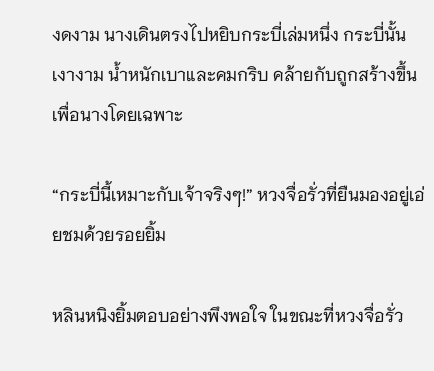งดงาม นางเดินตรงไปหยิบกระบี่เล่มหนึ่ง กระบี่นั้นเงางาม น้ำหนักเบาและคมกริบ คล้ายกับถูกสร้างขึ้นเพื่อนางโดยเฉพาะ

“กระบี่นี้เหมาะกับเจ้าจริงๆ!” หวงจื่อรั่วที่ยืนมองอยู่เอ่ยชมด้วยรอยยิ้ม

หลินหนิงยิ้มตอบอย่างพึงพอใจ ในขณะที่หวงจื่อรั่ว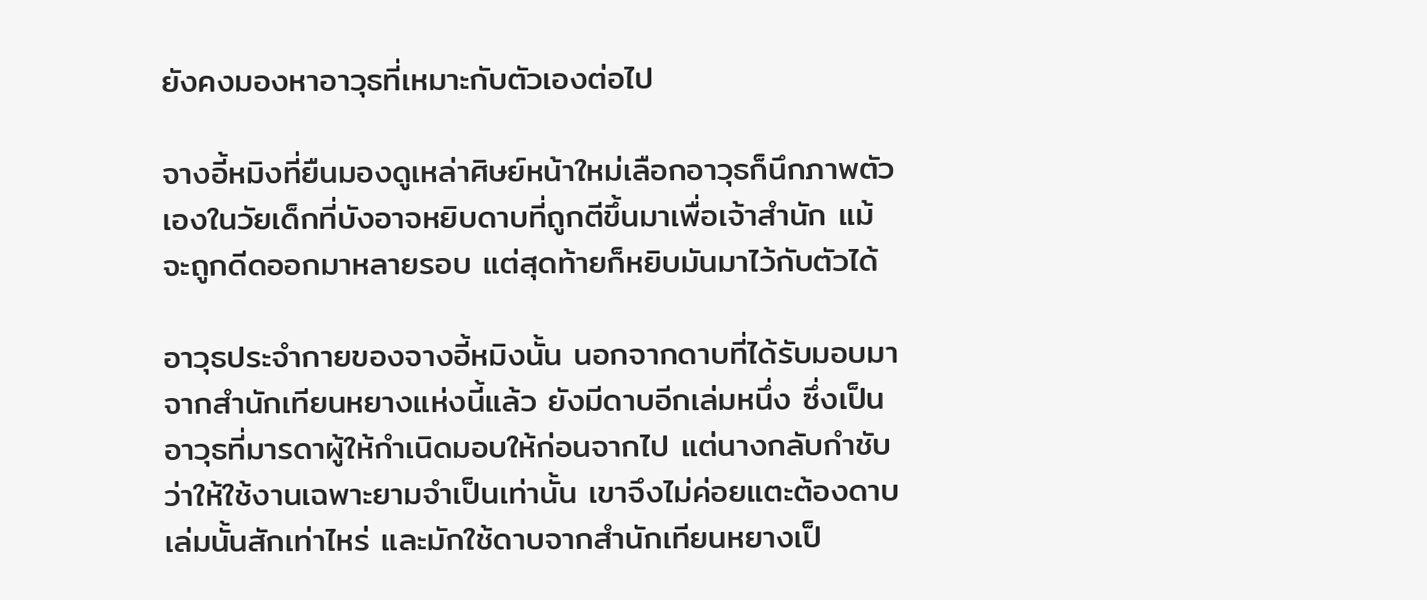ยังคงมองหาอาวุธที่เหมาะกับตัวเองต่อไป

จางอี้หมิงที่ยืนมองดูเหล่าศิษย์หน้าใหม่เลือกอาวุธก็นึกภาพตัวเองในวัยเด็กที่บังอาจหยิบดาบที่ถูกตีขึ้นมาเพื่อเจ้าสำนัก แม้จะถูกดีดออกมาหลายรอบ แต่สุดท้ายก็หยิบมันมาไว้กับตัวได้

อาวุธประจำกายของจางอี้หมิงนั้น นอกจากดาบที่ได้รับมอบมาจากสำนักเทียนหยางแห่งนี้แล้ว ยังมีดาบอีกเล่มหนึ่ง ซึ่งเป็นอาวุธที่มารดาผู้ให้กำเนิดมอบให้ก่อนจากไป แต่นางกลับกำชับว่าให้ใช้งานเฉพาะยามจำเป็นเท่านั้น เขาจึงไม่ค่อยแตะต้องดาบเล่มนั้นสักเท่าไหร่ และมักใช้ดาบจากสำนักเทียนหยางเป็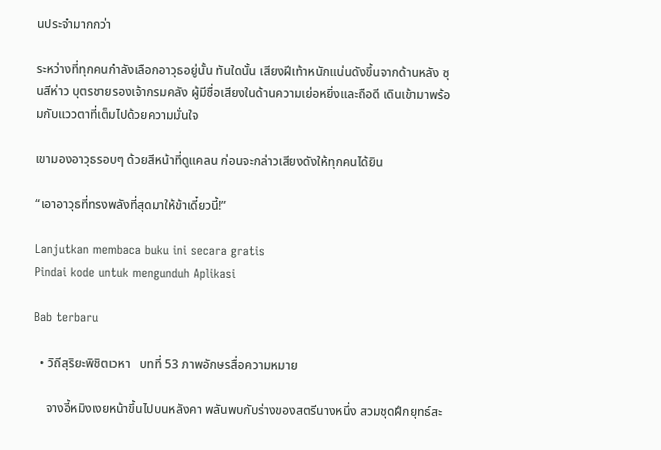นประจำมากกว่า

ระหว่างที่ทุกคนกำลังเลือกอาวุธอยู่นั้น ทันใดนั้น เสียงฝีเท้าหนักแน่นดังขึ้นจากด้านหลัง ซุนสีห่าว บุตรชายรองเจ้ากรมคลัง ผู้มีชื่อเสียงในด้านความเย่อหยิ่งและถือดี เดินเข้ามาพร้อมกับแววตาที่เต็มไปด้วยความมั่นใจ

เขามองอาวุธรอบๆ ด้วยสีหน้าที่ดูแคลน ก่อนจะกล่าวเสียงดังให้ทุกคนได้ยิน

“เอาอาวุธที่ทรงพลังที่สุดมาให้ข้าเดี๋ยวนี้!”

Lanjutkan membaca buku ini secara gratis
Pindai kode untuk mengunduh Aplikasi

Bab terbaru

  • วิถีสุริยะพิชิตเวหา   บทที่ 53 ภาพอักษรสื่อความหมาย

    จางอี้หมิงเงยหน้าขึ้นไปบนหลังคา พลันพบกับร่างของสตรีนางหนึ่ง สวมชุดฝึกยุทธ์สะ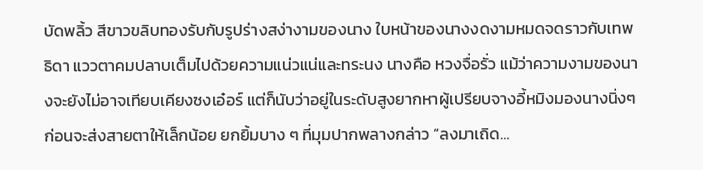บัดพลิ้ว สีขาวขลิบทองรับกับรูปร่างสง่างามของนาง ใบหน้าของนางงดงามหมดจดราวกับเทพธิดา แววตาคมปลาบเต็มไปด้วยความแน่วแน่และทระนง นางคือ หวงจื่อรั่ว แม้ว่าความงามของนางจะยังไม่อาจเทียบเคียงซงเอ๋อร์ แต่ก็นับว่าอยู่ในระดับสูงยากหาผู้เปรียบจางอี้หมิงมองนางนิ่งๆ ก่อนจะส่งสายตาให้เล็กน้อย ยกยิ้มบาง ๆ ที่มุมปากพลางกล่าว “ลงมาเถิด…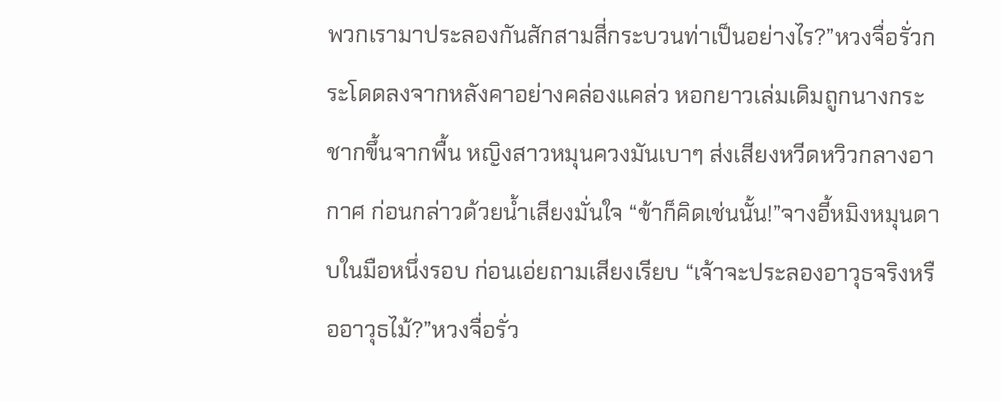พวกเรามาประลองกันสักสามสี่กระบวนท่าเป็นอย่างไร?”หวงจื่อรั่วกระโดดลงจากหลังคาอย่างคล่องแคล่ว หอกยาวเล่มเดิมถูกนางกระชากขึ้นจากพื้น หญิงสาวหมุนควงมันเบาๆ ส่งเสียงหวีดหวิวกลางอากาศ ก่อนกล่าวด้วยน้ำเสียงมั่นใจ “ข้าก็คิดเช่นนั้น!”จางอี้หมิงหมุนดาบในมือหนึ่งรอบ ก่อนเอ่ยถามเสียงเรียบ “เจ้าจะประลองอาวุธจริงหรืออาวุธไม้?”หวงจื่อรั่ว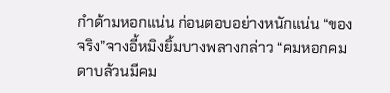กำด้ามหอกแน่น ก่อนตอบอย่างหนักแน่น “ของจริง”จางอี้หมิงยิ้มบางพลางกล่าว “คมหอกคมดาบล้วนมีคม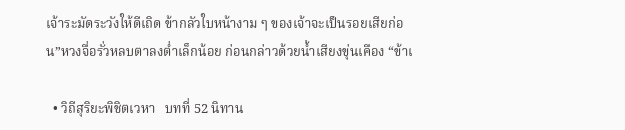เจ้าระมัดระวังให้ดีเถิด ข้ากลัวใบหน้างาม ๆ ของเจ้าจะเป็นรอยเสียก่อน”หวงจื่อรั่วหลบตาลงต่ำเล็กน้อย ก่อนกล่าวด้วยน้ำเสียงขุ่นเคือง “ข้าเ

  • วิถีสุริยะพิชิตเวหา   บทที่ 52 นิทาน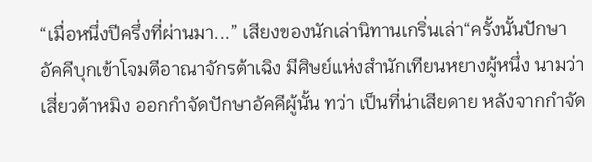“เมื่อหนึ่งปีครึ่งที่ผ่านมา...” เสียงของนักเล่านิทานเกริ่นเล่า“ครั้งนั้นปักษาอัคคีบุกเข้าโจมตีอาณาจักรต้าเฉิง มีศิษย์แห่งสำนักเทียนหยางผู้หนึ่ง นามว่า เสี่ยวต้าหมิง ออกกำจัดปักษาอัคคีผู้นั้น ทว่า เป็นที่น่าเสียดาย หลังจากกำจัด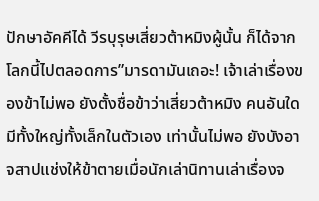ปักษาอัคคีได้ วีรบุรุษเสี่ยวต้าหมิงผู้นั้น ก็ได้จากโลกนี้ไปตลอดการ”มารดามันเถอะ! เจ้าเล่าเรื่องของข้าไม่พอ ยังตั้งชื่อข้าว่าเสี่ยวต้าหมิง คนอันใดมีทั้งใหญ่ทั้งเล็กในตัวเอง เท่านั้นไม่พอ ยังบังอาจสาปแช่งให้ข้าตายเมื่อนักเล่านิทานเล่าเรื่องจ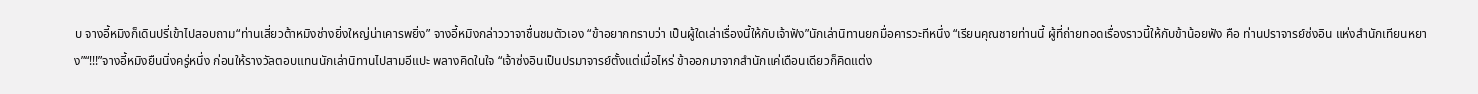บ จางอี้หมิงก็เดินปรี่เข้าไปสอบถาม“ท่านเสี่ยวต้าหมิงช่างยิ่งใหญ่น่าเคารพยิ่ง” จางอี้หมิงกล่าววาจาชื่นชมตัวเอง “ข้าอยากทราบว่า เป็นผู้ใดเล่าเรื่องนี้ให้กับเจ้าฟัง”นักเล่านิทานยกมื่อคารวะทีหนึ่ง “เรียนคุณชายท่านนี้ ผู้ที่ถ่ายทอดเรื่องราวนี้ให้กับข้าน้อยฟัง คือ ท่านปราจารย์ซ่งอิน แห่งสำนักเทียนหยาง”“!!!”จางอี้หมิงยืนนิ่งครู่หนึ่ง ก่อนให้รางวัลตอบแทนนักเล่านิทานไปสามอีแปะ พลางคิดในใจ “เจ้าซ่งอินเป็นปรมาจารย์ตั้งแต่เมื่อไหร่ ข้าออกมาจากสำนักแค่เดือนเดียวก็คิดแต่ง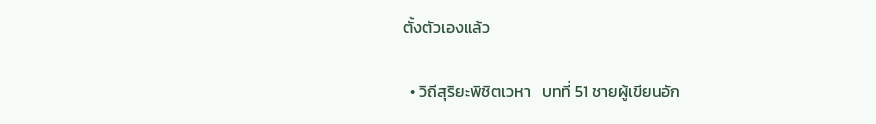ตั้งตัวเองแล้ว

  • วิถีสุริยะพิชิตเวหา   บทที่ 51 ชายผู้เขียนอัก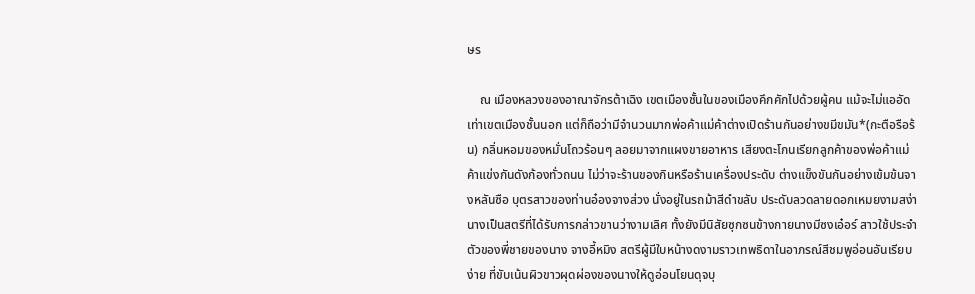ษร

    ณ เมืองหลวงของอาณาจักรต้าเฉิง เขตเมืองชั้นในของเมืองคึกคักไปด้วยผู้คน แม้จะไม่แออัดเท่าเขตเมืองชั้นนอก แต่ก็ถือว่ามีจำนวนมากพ่อค้าแม่ค้าต่างเปิดร้านกันอย่างขมีขมัน*(กะตือรือร้น) กลิ่นหอมของหมั่นโถวร้อนๆ ลอยมาจากแผงขายอาหาร เสียงตะโกนเรียกลูกค้าของพ่อค้าแม่ค้าแข่งกันดังก้องทั่วถนน ไม่ว่าจะร้านของกินหรือร้านเครื่องประดับ ต่างแข็งขันกันอย่างเข้มข้นจางหลันซือ บุตรสาวของท่านอ๋องจางส่วง นั่งอยู่ในรถม้าสีดำขลับ ประดับลวดลายดอกเหมยงามสง่า นางเป็นสตรีที่ได้รับการกล่าวขานว่างามเลิศ ทั้งยังมีนิสัยซุกซนข้างกายนางมีซงเอ๋อร์ สาวใช้ประจำตัวของพี่ชายของนาง จางอี้หมิง สตรีผู้มีใบหน้างดงามราวเทพธิดาในอาภรณ์สีชมพูอ่อนอันเรียบง่าย ที่ขับเน้นผิวขาวผุดผ่องของนางให้ดูอ่อนโยนดุจบุ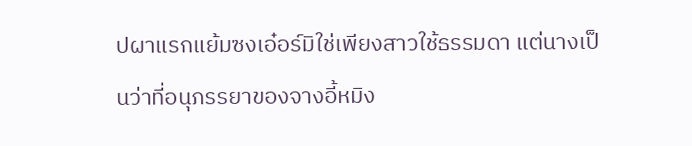ปผาแรกแย้มซงเอ๋อร์มิใช่เพียงสาวใช้ธรรมดา แต่นางเป็นว่าที่อนุภรรยาของจางอี้หมิง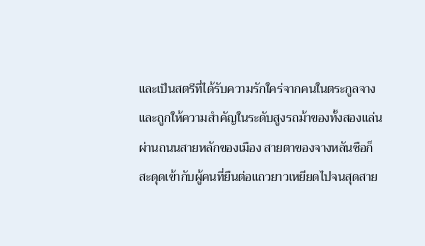และเป็นสตรีที่ได้รับความรักใคร่จากคนในตระกูลจาง และถูกให้ความสำคัญในระดับสูงรถม้าของทั้งสองแล่นผ่านถนนสายหลักของเมือง สายตาของจางหลันซือก็สะดุดเข้ากับผู้คนที่ยืนต่อแถวยาวเหยียดไปจนสุดสาย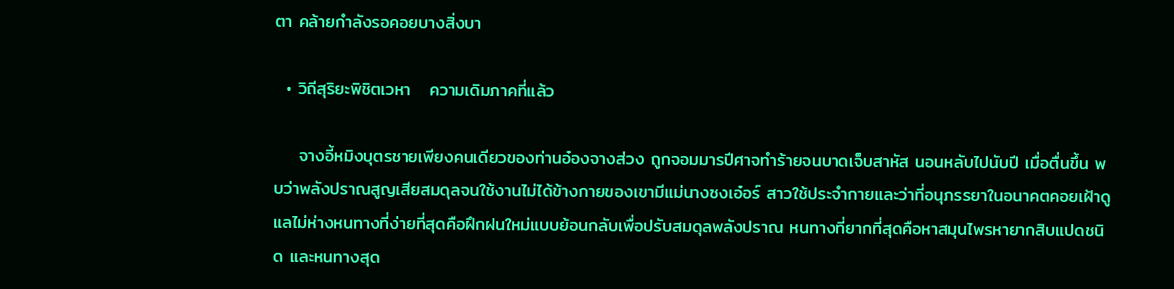ตา คล้ายกำลังรอคอยบางสิ่งบา

  • วิถีสุริยะพิชิตเวหา   ความเดิมภาคที่แล้ว

    จางอี้หมิงบุตรชายเพียงคนเดียวของท่านอ๋องจางส่วง ถูกจอมมารปีศาจทำร้ายจนบาดเจ็บสาหัส นอนหลับไปนับปี เมื่อตื่นขึ้น พบว่าพลังปราณสูญเสียสมดุลจนใช้งานไม่ได้ข้างกายของเขามีแม่นางซงเอ๋อร์ สาวใช้ประจำกายและว่าที่อนุภรรยาในอนาคตคอยเฝ้าดูแลไม่ห่างหนทางที่ง่ายที่สุดคือฝึกฝนใหม่แบบย้อนกลับเพื่อปรับสมดุลพลังปราณ หนทางที่ยากที่สุดคือหาสมุนไพรหายากสิบแปดชนิด และหนทางสุด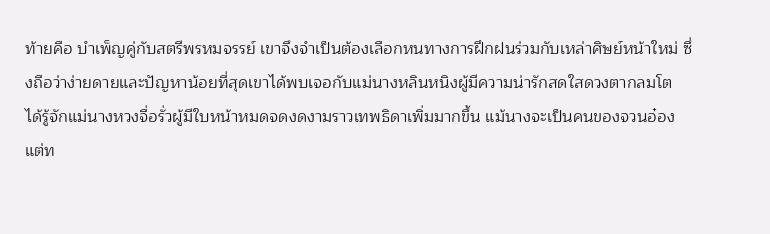ท้ายคือ บำเพ็ญคู่กับสตรีพรหมจรรย์ เขาจึงจำเป็นต้องเลือกหนทางการฝึกฝนร่วมกับเหล่าศิษย์หน้าใหม่ ซึ่งถือว่าง่ายดายและปัญหาน้อยที่สุดเขาได้พบเจอกับแม่นางหลินหนิงผู้มีความน่ารักสดใสดวงตากลมโต ได้รู้จักแม่นางหวงจื่อรั่วผู้มีใบหน้าหมดจดงดงามราวเทพธิดาเพิ่มมากขึ้น แม้นางจะเป็นคนของจวนอ๋องแต่ท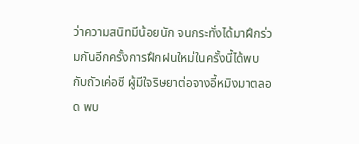ว่าความสนิทมีน้อยนัก จนกระทั่งได้มาฝึกร่วมกันอีกครั้งการฝึกฝนใหม่ในครั้งนี้ได้พบกับถัวเค่อชี ผู้มีใจริษยาต่อจางอี้หมิงมาตลอด พบ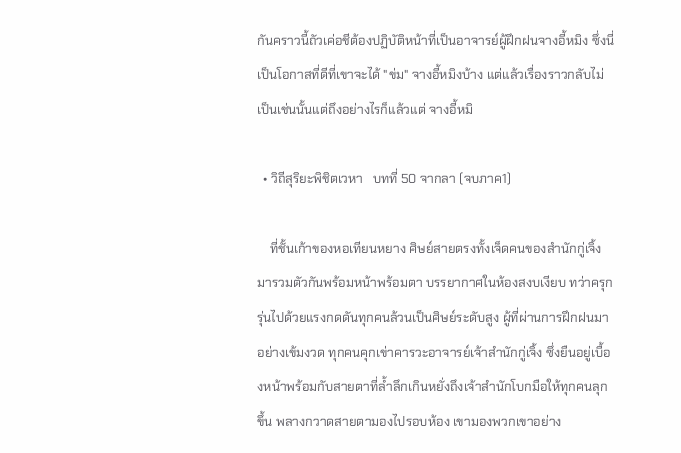กันคราวนี้ถัวเค่อชีต้องปฏิบัติหน้าที่เป็นอาจารย์ผู้ฝึกฝนจางอี้หมิง ซึ่งนี่เป็นโอกาสที่ดีที่เขาจะได้ "ข่ม" จางอี้หมิงบ้าง แต่แล้วเรื่องราวกลับไม่เป็นเช่นนั้นแต่ถึงอย่างไรก็แล้วแต่ จางอี้หมิ

  • วิถีสุริยะพิชิตเวหา   บทที่ 50 จากลา (จบภาค1)

    ที่ชั้นเก้าของหอเทียนหยาง ศิษย์สายตรงทั้งเจ็ดคนของสำนักกู่เจิ้งมารวมตัวกันพร้อมหน้าพร้อมตา บรรยากาศในห้องสงบเงียบ ทว่าครุกรุ่นไปด้วยแรงกดดันทุกคนล้วนเป็นศิษย์ระดับสูง ผู้ที่ผ่านการฝึกฝนมาอย่างเข้มงวด ทุกคนคุกเข่าคารวะอาจารย์เจ้าสำนักกู่เจิ้ง ซึ่งยืนอยู่เบื้องหน้าพร้อมกับสายตาที่ล้ำลึกเกินหยั่งถึงเจ้าสำนักโบกมือให้ทุกคนลุกขึ้น พลางกวาดสายตามองไปรอบห้อง เขามองพวกเขาอย่าง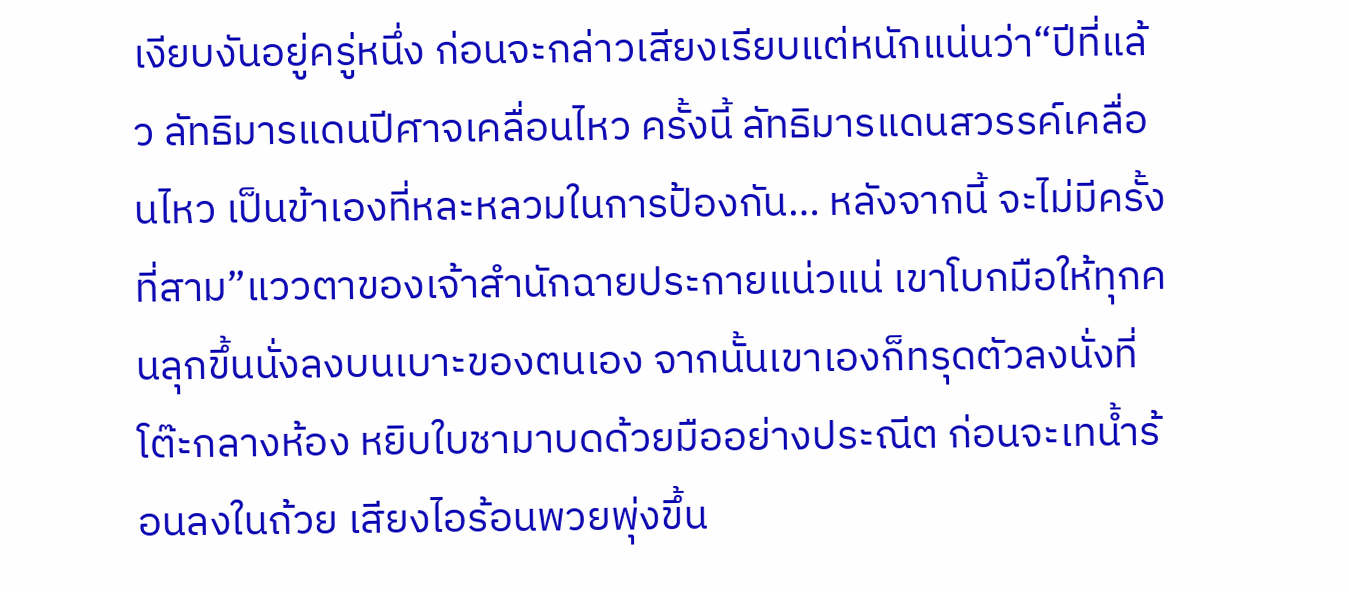เงียบงันอยู่ครู่หนึ่ง ก่อนจะกล่าวเสียงเรียบแต่หนักแน่นว่า“ปีที่แล้ว ลัทธิมารแดนปีศาจเคลื่อนไหว ครั้งนี้ ลัทธิมารแดนสวรรค์เคลื่อนไหว เป็นข้าเองที่หละหลวมในการป้องกัน… หลังจากนี้ จะไม่มีครั้งที่สาม”แววตาของเจ้าสำนักฉายประกายแน่วแน่ เขาโบกมือให้ทุกคนลุกขึ้นนั่งลงบนเบาะของตนเอง จากนั้นเขาเองก็ทรุดตัวลงนั่งที่โต๊ะกลางห้อง หยิบใบชามาบดด้วยมืออย่างประณีต ก่อนจะเทน้ำร้อนลงในถ้วย เสียงไอร้อนพวยพุ่งขึ้น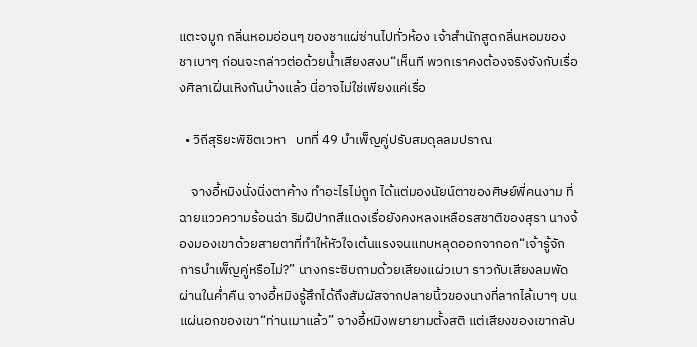แตะจมูก กลิ่นหอมอ่อนๆ ของชาแผ่ซ่านไปทั่วห้อง เจ้าสำนักสูดกลิ่นหอมของชาเบาๆ ก่อนจะกล่าวต่อด้วยน้ำเสียงสงบ“เห็นที พวกเราคงต้องจริงจังกับเรื่องศิลาเฝิ่นเหิงกันบ้างแล้ว นี่อาจไม่ใช่เพียงแค่เรื่อ

  • วิถีสุริยะพิชิตเวหา   บทที่ 49 บำเพ็ญคู่ปรับสมดุลลมปราณ

    จางอี้หมิงนั่งนิ่งตาค้าง ทำอะไรไม่ถูก ได้แต่มองนัยน์ตาของศิษย์พี่คนงาม ที่ฉายแววความร้อนฉ่า ริมฝีปากสีแดงเรื่อยังคงหลงเหลือรสชาติของสุรา นางจ้องมองเขาด้วยสายตาที่ทำให้หัวใจเต้นแรงจนแทบหลุดออกจากอก“เจ้ารู้จักการบำเพ็ญคู่หรือไม่?” นางกระซิบถามด้วยเสียงแผ่วเบา ราวกับเสียงลมพัดผ่านในค่ำคืน จางอี้หมิงรู้สึกได้ถึงสัมผัสจากปลายนิ้วของนางที่ลากไล้เบาๆ บนแผ่นอกของเขา“ท่านเมาแล้ว” จางอี้หมิงพยายามตั้งสติ แต่เสียงของเขากลับ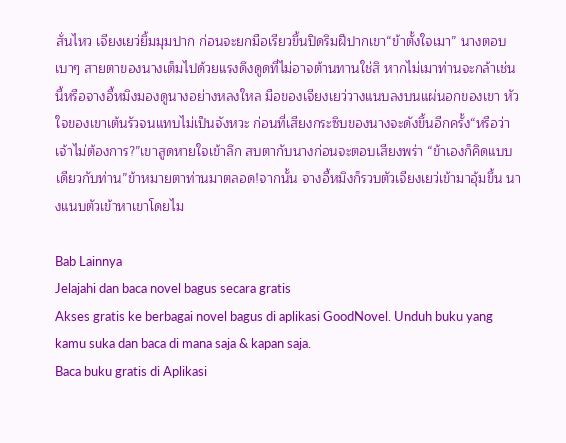สั่นไหว เจียงเยว่ยิ้มมุมปาก ก่อนจะยกมือเรียวขึ้นปิดริมฝีปากเขา“ข้าตั้งใจเมา” นางตอบเบาๆ สายตาของนางเต็มไปด้วยแรงดึงดูดที่ไม่อาจต้านทานใช่สิ หากไม่เมาท่านจะกล้าเช่นนี้หรือจางอี้หมิงมองดูนางอย่างหลงใหล มือของเจียงเยว่วางแนบลงบนแผ่นอกของเขา หัวใจของเขาเต้นรัวจนแทบไม่เป็นจังหวะ ก่อนที่เสียงกระซิบของนางจะดังขึ้นอีกครั้ง“หรือว่าเจ้าไม่ต้องการ?”เขาสูดหายใจเข้าลึก สบตากับนางก่อนจะตอบเสียงพร่า “ข้าเองก็คิดแบบเดียวกับท่าน”ข้าหมายตาท่านมาตลอด!จากนั้น จางอี้หมิงก็รวบตัวเจียงเยว่เข้ามาอุ้มขึ้น นางแนบตัวเข้าหาเขาโดยไม

Bab Lainnya
Jelajahi dan baca novel bagus secara gratis
Akses gratis ke berbagai novel bagus di aplikasi GoodNovel. Unduh buku yang kamu suka dan baca di mana saja & kapan saja.
Baca buku gratis di Aplikasi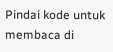Pindai kode untuk membaca di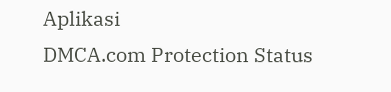Aplikasi
DMCA.com Protection Status